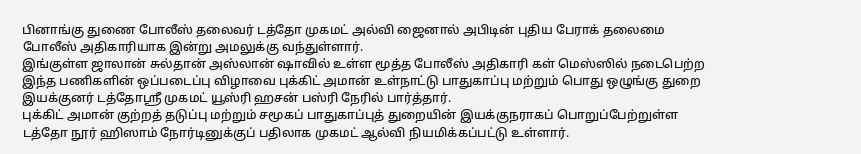பினாங்கு துணை போலீஸ் தலைவர் டத்தோ முகமட் அல்வி ஜைனால் அபிடின் புதிய பேராக் தலைமை போலீஸ் அதிகாரியாக இன்று அமலுக்கு வந்துள்ளார்.
இங்குள்ள ஜாலான் சுல்தான் அஸ்லான் ஷாவில் உள்ள மூத்த போலீஸ் அதிகாரி கள் மெஸ்ஸில் நடைபெற்ற இந்த பணிகளின் ஒப்படைப்பு விழாவை புக்கிட் அமான் உள்நாட்டு பாதுகாப்பு மற்றும் பொது ஒழுங்கு துறை இயக்குனர் டத்தோஸ்ரீ முகமட் யூஸ்ரி ஹசன் பஸ்ரி நேரில் பார்த்தார்.
புக்கிட் அமான் குற்றத் தடுப்பு மற்றும் சமூகப் பாதுகாப்புத் துறையின் இயக்குநராகப் பொறுப்பேற்றுள்ள டத்தோ நூர் ஹிஸாம் நோர்டினுக்குப் பதிலாக முகமட் ஆல்வி நியமிக்கப்பட்டு உள்ளார்.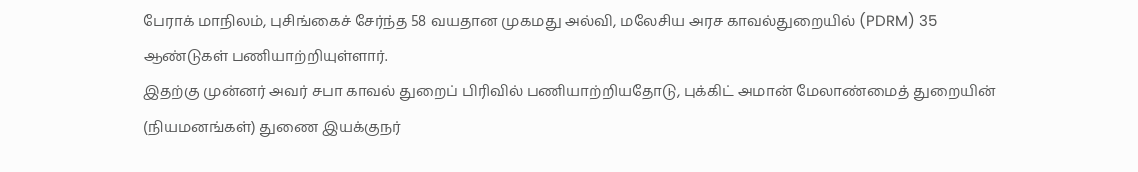பேராக் மாநிலம், புசிங்கைச் சேர்ந்த 58 வயதான முகமது அல்வி, மலேசிய அரச காவல்துறையில் (PDRM) 35 ஆண்டுகள் பணியாற்றியுள்ளார்.
இதற்கு முன்னர் அவர் சபா காவல் துறைப் பிரிவில் பணியாற்றியதோடு, புக்கிட் அமான் மேலாண்மைத் துறையின் (நியமனங்கள்) துணை இயக்குநர்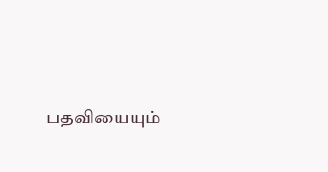பதவியையும்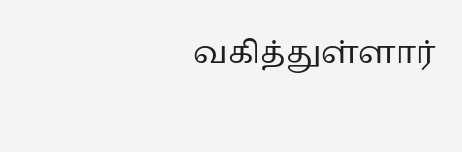வகித்துள்ளார்